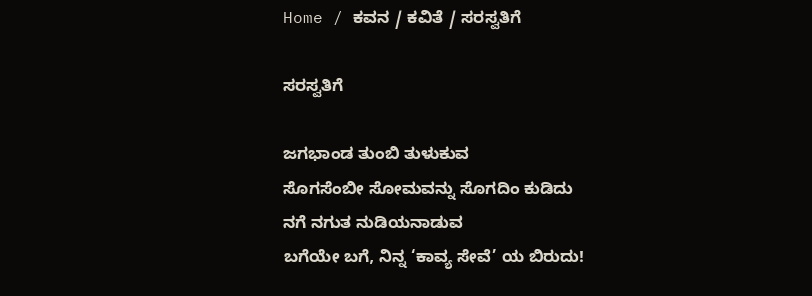Home / ಕವನ / ಕವಿತೆ / ಸರಸ್ವತಿಗೆ

ಸರಸ್ವತಿಗೆ

ಜಗಭಾಂಡ ತುಂಬಿ ತುಳುಕುವ
ಸೊಗಸೆಂಬೀ ಸೋಮವನ್ನು ಸೊಗದಿಂ ಕುಡಿದು
ನಗೆ ನಗುತ ನುಡಿಯನಾಡುವ
ಬಗೆಯೇ ಬಗೆ, ನಿನ್ನ ‘ಕಾವ್ಯ ಸೇವೆ’ ಯ ಬಿರುದು!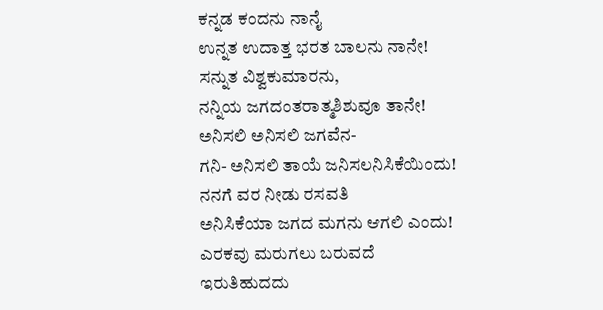ಕನ್ನಡ ಕಂದನು ನಾನೈ
ಉನ್ನತ ಉದಾತ್ತ ಭರತ ಬಾಲನು ನಾನೇ!
ಸನ್ನುತ ವಿಶ್ವಕುಮಾರನು,
ನನ್ನಿಯ ಜಗದಂತರಾತ್ಮಶಿಶುವೂ ತಾನೇ!
ಅನಿಸಲಿ ಅನಿಸಲಿ ಜಗವೆನ-
ಗನಿ- ಅನಿಸಲಿ ತಾಯೆ ಜನಿಸಲನಿಸಿಕೆಯಿಂದು!
ನನಗೆ ವರ ನೀಡು ರಸವತಿ
ಅನಿಸಿಕೆಯಾ ಜಗದ ಮಗನು ಆಗಲಿ ಎಂದು!
ಎರಕವು ಮರುಗಲು ಬರುವದೆ
ಇರುತಿಹುದದು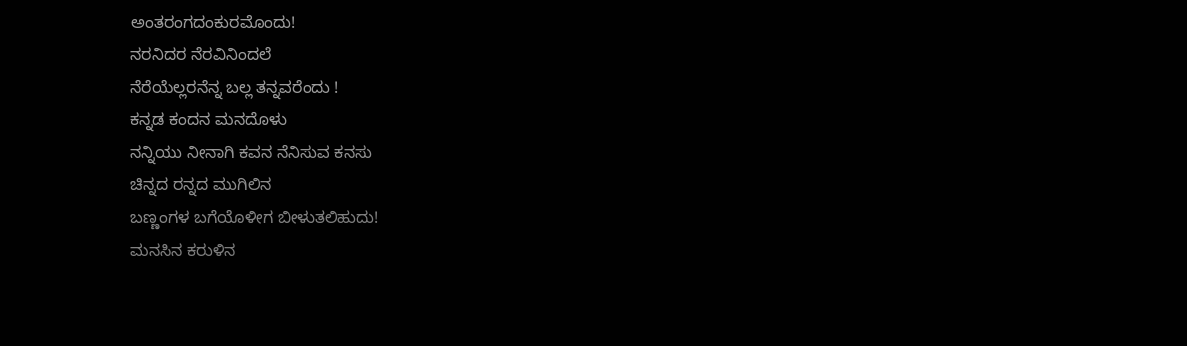ಅಂತರಂಗದಂಕುರಮೊಂದು!
ನರನಿದರ ನೆರವಿನಿಂದಲೆ
ನೆರೆಯೆಲ್ಲರನೆನ್ನ ಬಲ್ಲ ತನ್ನವರೆಂದು !
ಕನ್ನಡ ಕಂದನ ಮನದೊಳು
ನನ್ನಿಯು ನೀನಾಗಿ ಕವನ ನೆನಿಸುವ ಕನಸು
ಚಿನ್ನದ ರನ್ನದ ಮುಗಿಲಿನ
ಬಣ್ಣಂಗಳ ಬಗೆಯೊಳೀಗ ಬೀಳುತಲಿಹುದು!
ಮನಸಿನ ಕರುಳಿನ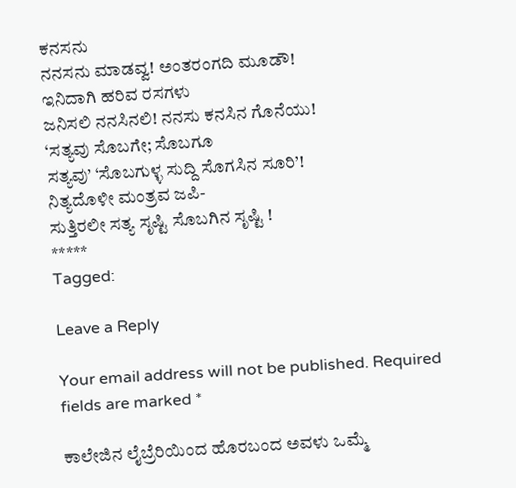ಕನಸನು
ನನಸನು ಮಾಡವ್ವ! ಅಂತರಂಗದಿ ಮೂಡೌ!
ಇನಿದಾಗಿ ಹರಿವ ರಸಗಳು
ಜನಿಸಲಿ ನನಸಿನಲಿ! ನನಸು ಕನಸಿನ ಗೊನೆಯು!
‘ಸತ್ಯವು ಸೊಬಗೇ; ಸೊಬಗೂ
ಸತ್ಯವು’ ‘ಸೊಬಗುಳ್ಳ ಸುದ್ದಿ ಸೊಗಸಿನ ಸೂರಿ’!
ನಿತ್ಯದೊಳೀ ಮಂತ್ರವ ಜಪಿ-
ಸುತ್ತಿರಲೀ ಸತ್ಯ ಸೃಷ್ಟಿ ಸೊಬಗಿನ ಸೃಷ್ಟಿ !
*****
Tagged:

Leave a Reply

Your email address will not be published. Required fields are marked *

ಕಾಲೇಜಿನ ಲೈಬ್ರೆರಿಯಿಂದ ಹೊರಬಂದ ಅವಳು ಒಮ್ಮೆ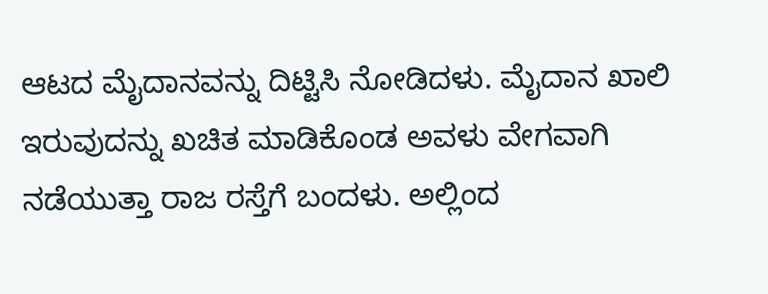ಆಟದ ಮೈದಾನವನ್ನು ದಿಟ್ಟಿಸಿ ನೋಡಿದಳು. ಮೈದಾನ ಖಾಲಿ ಇರುವುದನ್ನು ಖಚಿತ ಮಾಡಿಕೊಂಡ ಅವಳು ವೇಗವಾಗಿ ನಡೆಯುತ್ತಾ ರಾಜ ರಸ್ತೆಗೆ ಬಂದಳು. ಅಲ್ಲಿಂದ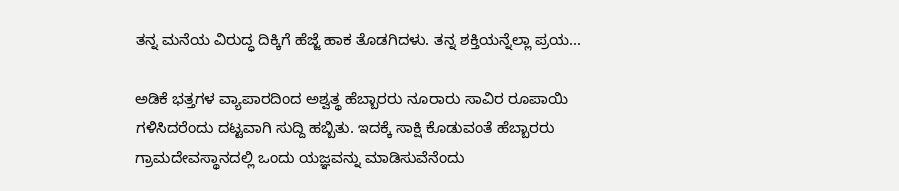ತನ್ನ ಮನೆಯ ವಿರುದ್ಧ ದಿಕ್ಕಿಗೆ ಹೆಜ್ಜೆ ಹಾಕ ತೊಡಗಿದಳು. ತನ್ನ ಶಕ್ತಿಯನ್ನೆಲ್ಲಾ ಪ್ರಯ...

ಅಡಿಕೆ ಭತ್ತಗಳ ವ್ಯಾಪಾರದಿಂದ ಅಶ್ವತ್ಥ ಹೆಬ್ಬಾರರು ನೂರಾರು ಸಾವಿರ ರೂಪಾಯಿ ಗಳಿಸಿದರೆಂದು ದಟ್ಟವಾಗಿ ಸುದ್ದಿ ಹಬ್ಬಿತು. ಇದಕ್ಕೆ ಸಾಕ್ಷಿ ಕೊಡುವಂತೆ ಹೆಬ್ಬಾರರು ಗ್ರಾಮದೇವಸ್ಥಾನದಲ್ಲಿ ಒಂದು ಯಜ್ಞವನ್ನು ಮಾಡಿಸುವೆನೆಂದು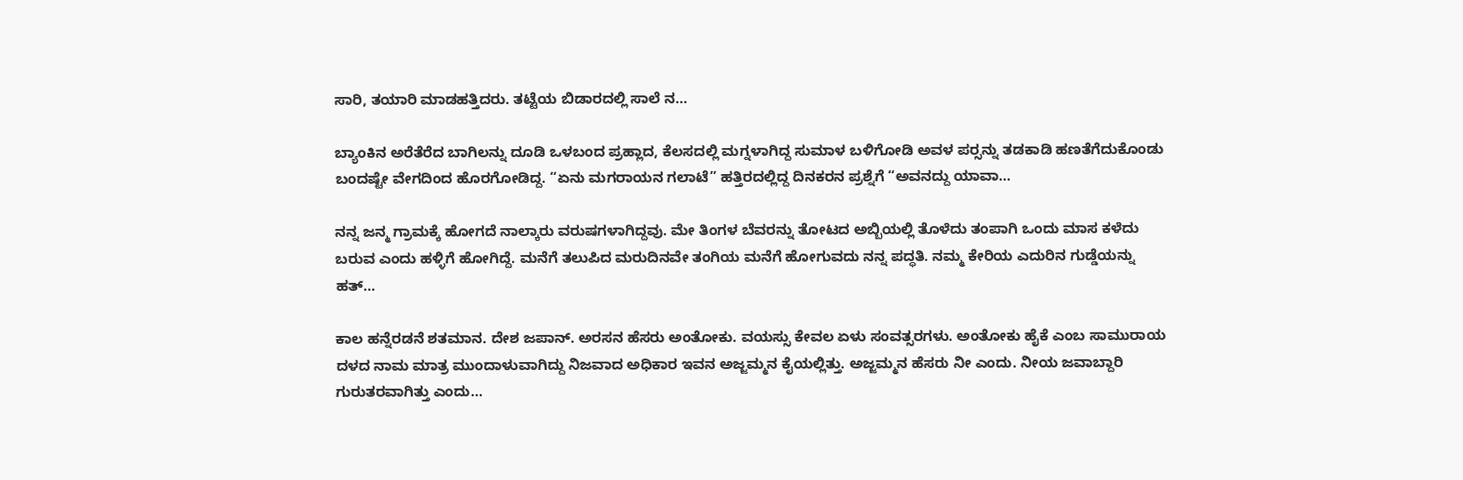ಸಾರಿ, ತಯಾರಿ ಮಾಡಹತ್ತಿದರು. ತಟ್ಟೆಯ ಬಿಡಾರದಲ್ಲಿ ಸಾಲೆ ನ...

ಬ್ಯಾಂಕಿನ ಅರೆತೆರೆದ ಬಾಗಿಲನ್ನು ದೂಡಿ ಒಳಬಂದ ಪ್ರಹ್ಲಾದ, ಕೆಲಸದಲ್ಲಿ ಮಗ್ನಳಾಗಿದ್ದ ಸುಮಾಳ ಬಳಿಗೋಡಿ ಅವಳ ಪರ್‍ಸನ್ನು ತಡಕಾಡಿ ಹಣತೆಗೆದುಕೊಂಡು ಬಂದಷ್ಟೇ ವೇಗದಿಂದ ಹೊರಗೋಡಿದ್ದ. “ಏನು ಮಗರಾಯನ ಗಲಾಟೆ” ಹತ್ತಿರದಲ್ಲಿದ್ದ ದಿನಕರನ ಪ್ರಶ್ನೆಗೆ “ಅವನದ್ದು ಯಾವಾ...

ನನ್ನ ಜನ್ಮ ಗ್ರಾಮಕ್ಕೆ ಹೋಗದೆ ನಾಲ್ಕಾರು ವರುಷಗಳಾಗಿದ್ದವು. ಮೇ ತಿಂಗಳ ಬೆವರನ್ನು ತೋಟದ ಅಬ್ಬಿಯಲ್ಲಿ ತೊಳೆದು ತಂಪಾಗಿ ಒಂದು ಮಾಸ ಕಳೆದು ಬರುವ ಎಂದು ಹಳ್ಳಿಗೆ ಹೋಗಿದ್ದೆ. ಮನೆಗೆ ತಲುಪಿದ ಮರುದಿನವೇ ತಂಗಿಯ ಮನೆಗೆ ಹೋಗುವದು ನನ್ನ ಪದ್ಧತಿ. ನಮ್ಮ ಕೇರಿಯ ಎದುರಿನ ಗುಡ್ಡೆಯನ್ನು ಹತ್...

ಕಾಲ ಹನ್ನೆರಡನೆ ಶತಮಾನ. ದೇಶ ಜಪಾನ್. ಅರಸನ ಹೆಸರು ಅಂತೋಕು. ವಯಸ್ಸು ಕೇವಲ ಏಳು ಸಂವತ್ಸರಗಳು. ಅಂತೋಕು ಹೈಕೆ ಎಂಬ ಸಾಮುರಾಯ ದಳದ ನಾಮ ಮಾತ್ರ ಮುಂದಾಳುವಾಗಿದ್ದು ನಿಜವಾದ ಅಧಿಕಾರ ಇವನ ಅಜ್ಜಮ್ಮನ ಕೈಯಲ್ಲಿತ್ತು. ಅಜ್ಜಮ್ಮನ ಹೆಸರು ನೀ ಎಂದು. ನೀಯ ಜವಾಬ್ದಾರಿ ಗುರುತರವಾಗಿತ್ತು ಎಂದು...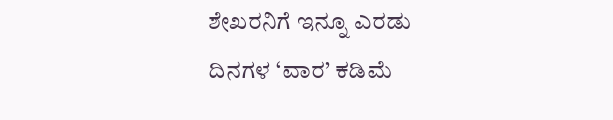ಶೇಖರನಿಗೆ ಇನ್ನೂ ಎರಡು ದಿನಗಳ ‘ವಾರ’ ಕಡಿಮೆ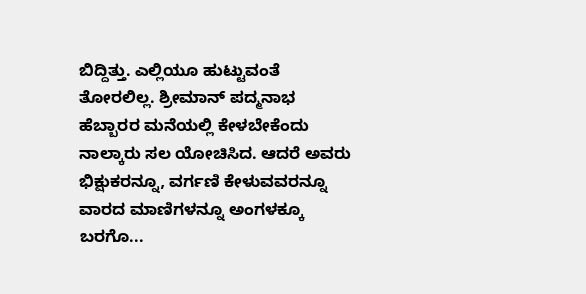ಬಿದ್ದಿತ್ತು. ಎಲ್ಲಿಯೂ ಹುಟ್ಟುವಂತೆ ತೋರಲಿಲ್ಲ. ಶ್ರೀಮಾನ್ ಪದ್ಮನಾಭ ಹೆಬ್ಬಾರರ ಮನೆಯಲ್ಲಿ ಕೇಳಬೇಕೆಂದು ನಾಲ್ಕಾರು ಸಲ ಯೋಚಿಸಿದ. ಆದರೆ ಅವರು ಭಿಕ್ಷುಕರನ್ನೂ, ವರ್ಗಣಿ ಕೇಳುವವರನ್ನೂ ವಾರದ ಮಾಣಿಗಳನ್ನೂ ಅಂಗಳಕ್ಕೂ ಬರಗೊ...